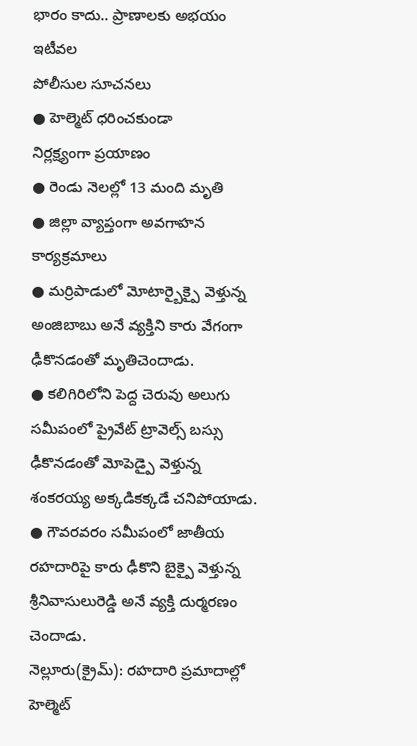భారం కాదు.. ప్రాణాలకు అభయం
ఇటీవల
పోలీసుల సూచనలు
● హెల్మెట్ ధరించకుండా
నిర్లక్ష్యంగా ప్రయాణం
● రెండు నెలల్లో 13 మంది మృతి
● జిల్లా వ్యాప్తంగా అవగాహన కార్యక్రమాలు
● మర్రిపాడులో మోటార్బైక్పై వెళ్తున్న అంజిబాబు అనే వ్యక్తిని కారు వేగంగా ఢీకొనడంతో మృతిచెందాడు.
● కలిగిరిలోని పెద్ద చెరువు అలుగు సమీపంలో ప్రైవేట్ ట్రావెల్స్ బస్సు ఢీకొనడంతో మోపెడ్పై వెళ్తున్న శంకరయ్య అక్కడికక్కడే చనిపోయాడు.
● గౌవరవరం సమీపంలో జాతీయ రహదారిపై కారు ఢీకొని బైక్పై వెళ్తున్న శ్రీనివాసులురెడ్డి అనే వ్యక్తి దుర్మరణం చెందాడు.
నెల్లూరు(క్రైమ్): రహదారి ప్రమాదాల్లో హెల్మెట్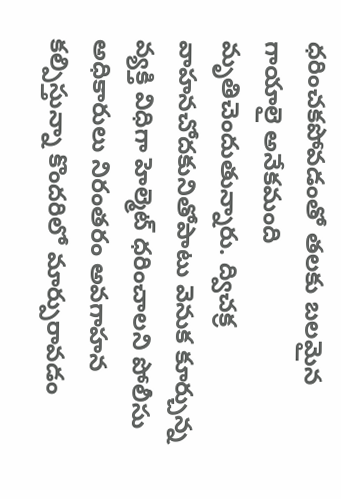ధరించకపోవడంతో తలకు బలమైన గాయాలై అనేకమంది మృతిచెందుతున్నారు. ద్విచక్ర వాహనచోదకునితోపాటు వెనుక కూర్చున్న వ్యక్తి విధిగా హెల్మెట్ ధరించాలని పోలీసు అధికారులు నిరంతరం అవగాహన కల్పిస్తున్నా కొందరిలో మార్పురావడం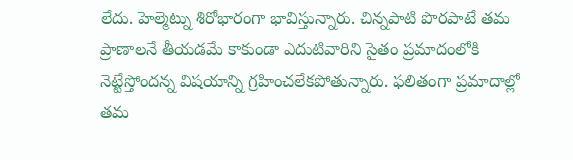లేదు. హెల్మెట్ను శిరోభారంగా భావిస్తున్నారు. చిన్నపాటి పొరపాటే తమ ప్రాణాలనే తీయడమే కాకుండా ఎదుటివారిని సైతం ప్రమాదంలోకి నెట్టేస్తోందన్న విషయాన్ని గ్రహించలేకపోతున్నారు. ఫలితంగా ప్రమాదాల్లో తమ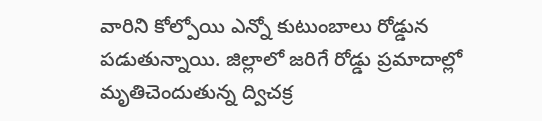వారిని కోల్పోయి ఎన్నో కుటుంబాలు రోడ్డున పడుతున్నాయి. జిల్లాలో జరిగే రోడ్డు ప్రమాదాల్లో మృతిచెందుతున్న ద్విచక్ర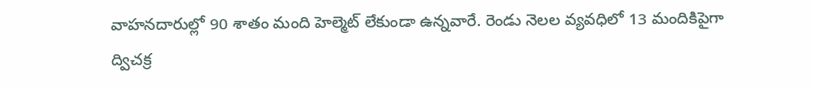వాహనదారుల్లో 90 శాతం మంది హెల్మెట్ లేకుండా ఉన్నవారే. రెండు నెలల వ్యవధిలో 13 మందికిపైగా ద్విచక్ర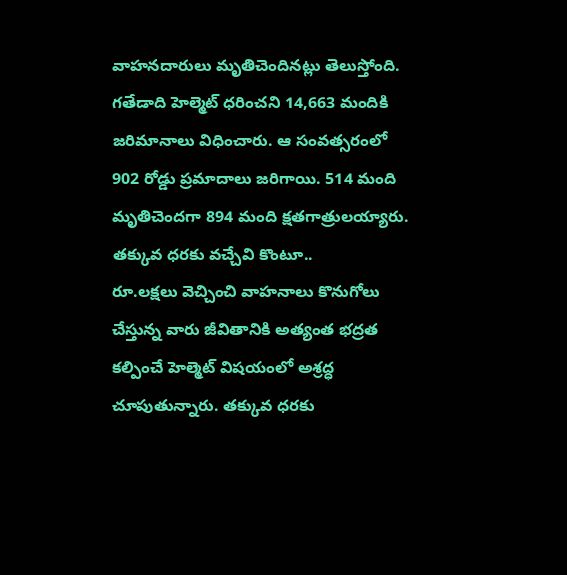వాహనదారులు మృతిచెందినట్లు తెలుస్తోంది. గతేడాది హెల్మెట్ ధరించని 14,663 మందికి జరిమానాలు విధించారు. ఆ సంవత్సరంలో 902 రోడ్డు ప్రమాదాలు జరిగాయి. 514 మంది మృతిచెందగా 894 మంది క్షతగాత్రులయ్యారు.
తక్కువ ధరకు వచ్చేవి కొంటూ..
రూ.లక్షలు వెచ్చించి వాహనాలు కొనుగోలు చేస్తున్న వారు జీవితానికి అత్యంత భద్రత కల్పించే హెల్మెట్ విషయంలో అశ్రద్ధ చూపుతున్నారు. తక్కువ ధరకు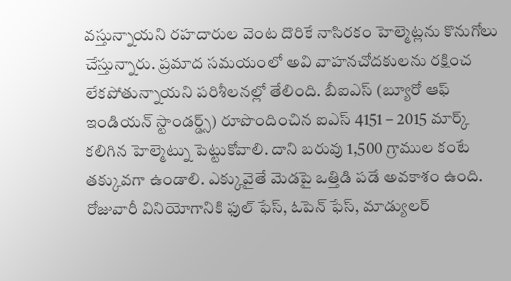వస్తున్నాయని రహదారుల వెంట దొరికే నాసిరకం హెల్మెట్లను కొనుగోలు చేస్తున్నారు. ప్రమాద సమయంలో అవి వాహనచోదకులను రక్షించ లేకపోతున్నాయని పరిశీలనల్లో తేలింది. బీఐఎస్ (బ్యూరో ఆఫ్ ఇండియన్ స్టాండర్డ్స్) రూపొందించిన ఐఎస్ 4151 – 2015 మార్క్ కలిగిన హెల్మెట్ను పెట్టుకోవాలి. దాని బరువు 1,500 గ్రాముల కంటే తక్కువగా ఉండాలి. ఎక్కువైతే మెడపై ఒత్తిడి పడే అవకాశం ఉంది. రోజువారీ వినియోగానికి ఫుల్ ఫేస్, ఓపెన్ ఫేస్, మాడ్యులర్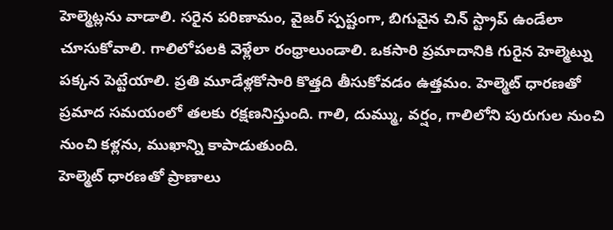హెల్మెట్లను వాడాలి. సరైన పరిణామం, వైజర్ స్పష్టంగా, బిగువైన చిన్ స్ట్రాప్ ఉండేలా చూసుకోవాలి. గాలిలోపలకి వెళ్లేలా రంధ్రాలుండాలి. ఒకసారి ప్రమాదానికి గురైన హెల్మెట్ను పక్కన పెట్టేయాలి. ప్రతి మూడేళ్లకోసారి కొత్తది తీసుకోవడం ఉత్తమం. హెల్మెట్ ధారణతో ప్రమాద సమయంలో తలకు రక్షణనిస్తుంది. గాలి, దుమ్ము, వర్షం, గాలిలోని పురుగుల నుంచి నుంచి కళ్లను, ముఖాన్ని కాపాడుతుంది.
హెల్మెట్ ధారణతో ప్రాణాలు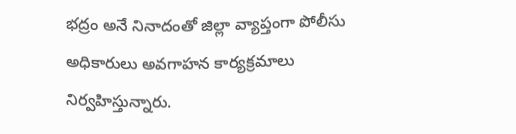భద్రం అనే నినాదంతో జిల్లా వ్యాప్తంగా పోలీసు అధికారులు అవగాహన కార్యక్రమాలు నిర్వహిస్తున్నారు.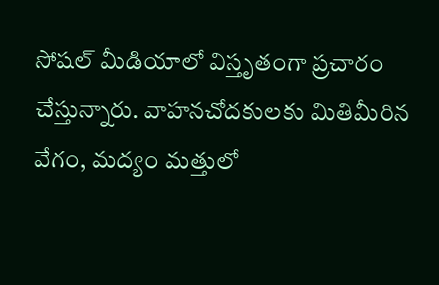సోషల్ మీడియాలో విస్తృతంగా ప్రచారం చేస్తున్నారు. వాహనచోదకులకు మితిమీరిన వేగం, మద్యం మత్తులో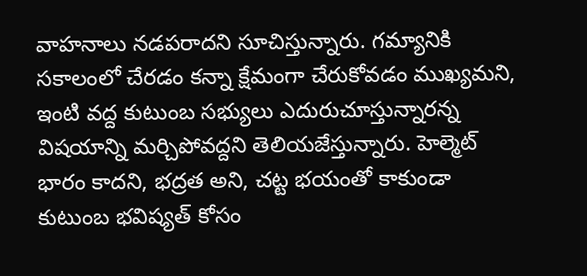వాహనాలు నడపరాదని సూచిస్తున్నారు. గమ్యానికి సకాలంలో చేరడం కన్నా క్షేమంగా చేరుకోవడం ముఖ్యమని, ఇంటి వద్ద కుటుంబ సభ్యులు ఎదురుచూస్తున్నారన్న విషయాన్ని మర్చిపోవద్దని తెలియజేస్తున్నారు. హెల్మెట్ భారం కాదని, భద్రత అని, చట్ట భయంతో కాకుండా కుటుంబ భవిష్యత్ కోసం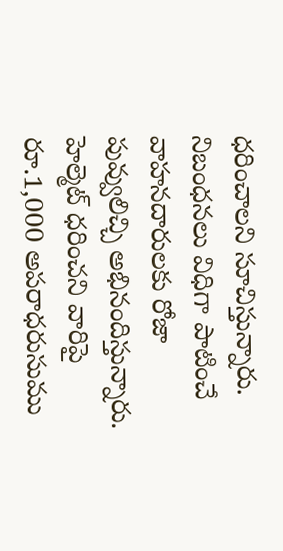ధరించాలని సూచిస్తున్నారు. నిబంధనలు విధిగా పాటించే వాహనదారులకు రోజా పువ్వులిచ్చి అభినందిస్తున్నారు. హెల్మెట్ ధరించని వారిపై రూ.1,000 అపరాధరుసుము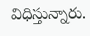విధిస్తున్నారు.